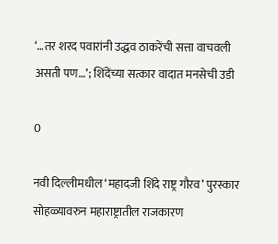‘…तर शरद पवारांनी उद्धव ठाकरेंची सत्ता वाचवली असती पण…’; शिंदेंच्या सत्कार वादात मनसेची उडी

0

नवी दिल्लीमधील ‘महादजी शिंदे राष्ट्र गौरव’ पुरस्कार सोहळ्यावरुन महाराष्ट्रातील राजकारण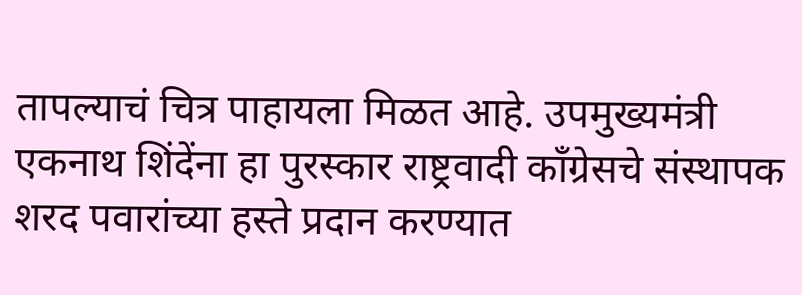तापल्याचं चित्र पाहायला मिळत आहे. उपमुख्यमंत्री एकनाथ शिंदेंना हा पुरस्कार राष्ट्रवादी काँग्रेसचे संस्थापक शरद पवारांच्या हस्ते प्रदान करण्यात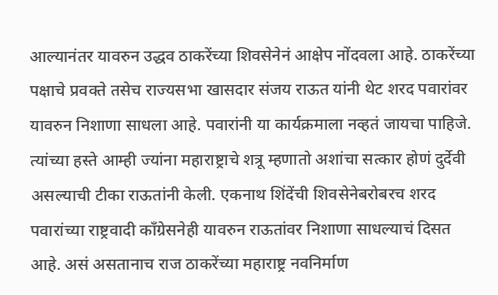आल्यानंतर यावरुन उद्धव ठाकरेंच्या शिवसेनेनं आक्षेप नोंदवला आहे. ठाकरेंच्या पक्षाचे प्रवक्ते तसेच राज्यसभा खासदार संजय राऊत यांनी थेट शरद पवारांवर यावरुन निशाणा साधला आहे. पवारांनी या कार्यक्रमाला नव्हतं जायचा पाहिजे. त्यांच्या हस्ते आम्ही ज्यांना महाराष्ट्राचे शत्रू म्हणातो अशांचा सत्कार होणं दुर्देवी असल्याची टीका राऊतांनी केली. एकनाथ शिंदेंची शिवसेनेबरोबरच शरद पवारांच्या राष्ट्रवादी काँग्रेसनेही यावरुन राऊतांवर निशाणा साधल्याचं दिसत आहे. असं असतानाच राज ठाकरेंच्या महाराष्ट्र नवनिर्माण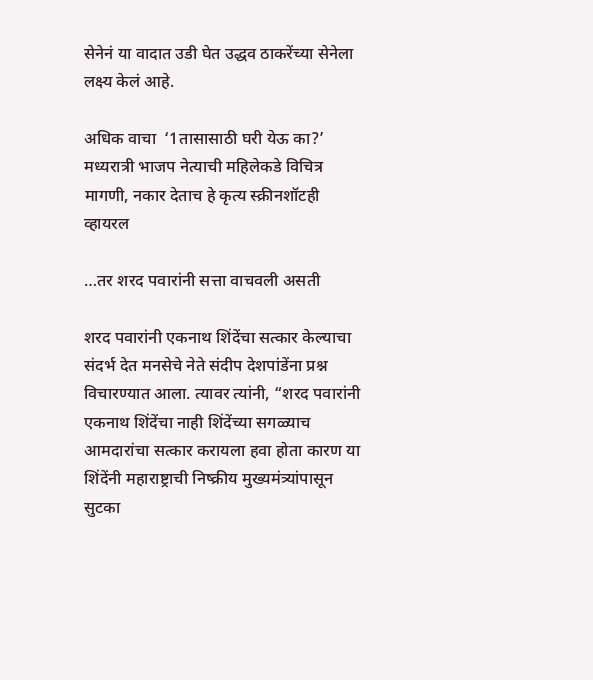सेनेनं या वादात उडी घेत उद्धव ठाकरेंच्या सेनेला लक्ष्य केलं आहे.

अधिक वाचा  ‘1तासासाठी घरी येऊ का?’ मध्यरात्री भाजप नेत्याची महिलेकडे विचित्र मागणी, नकार देताच हे कृत्य स्क्रीनशॉटही व्हायरल

…तर शरद पवारांनी सत्ता वाचवली असती

शरद पवारांनी एकनाथ शिंदेंचा सत्कार केल्याचा संदर्भ देत मनसेचे नेते संदीप देशपांडेंना प्रश्न विचारण्यात आला. त्यावर त्यांनी, “शरद पवारांनी एकनाथ शिंदेंचा नाही शिंदेंच्या सगळ्याच आमदारांचा सत्कार करायला हवा होता कारण या शिंदेंनी महाराष्ट्राची निष्क्रीय मुख्यमंत्र्यांपासून सुटका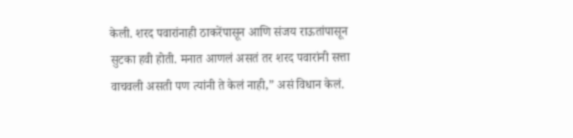केली. शरद पवारांनाही ठाकरेंपासून आणि संजय राऊतांपासून सुटका हवी होती. मनात आणलं असतं तर शरद पवारांनी सत्ता वाचवली असती पण त्यांनी ते केलं नाही,” असं विधान केलं.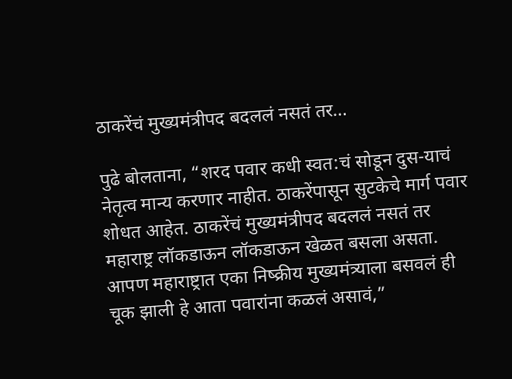ठाकरेंचं मुख्यमंत्रीपद बदललं नसतं तर…

पुढे बोलताना, “शरद पवार कधी स्वत:चं सोडून दुस-याचं नेतृत्व मान्य करणार नाहीत. ठाकरेंपासून सुटकेचे मार्ग पवार शोधत आहेत. ठाकरेंचं मुख्यमंत्रीपद बदललं नसतं तर महाराष्ट्र लॉकडाऊन लॉकडाऊन खेळत बसला असता. आपण महाराष्ट्रात एका निष्क्रीय मुख्यमंत्र्याला बसवलं ही चूक झाली हे आता पवारांना कळलं असावं,”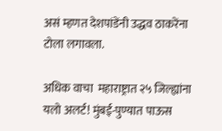असं म्हणत देशपांडेंनी उद्धव ठाकरेंना टोला लगावला.

अधिक वाचा  महाराष्ट्रात २५ जिल्ह्यांना यलो अलर्ट! मुंबई-पुण्यात पाऊस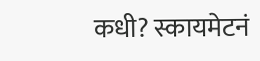कधी? स्कायमेटनं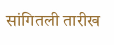सांगितली तारीख